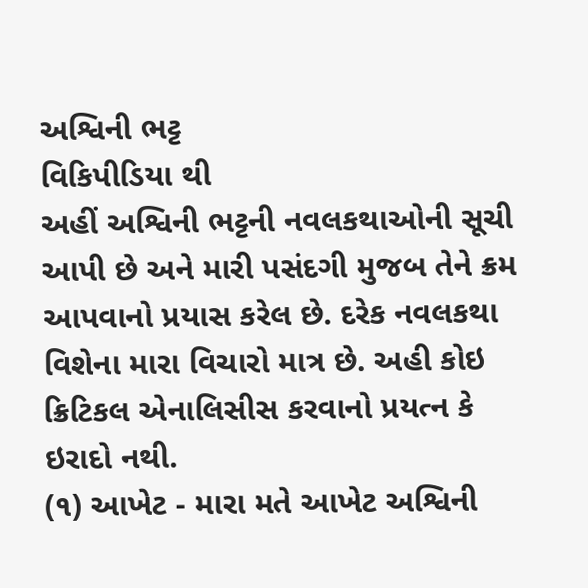અશ્વિની ભટ્ટ
વિકિપીડિયા થી
અહીં અશ્વિની ભટ્ટની નવલકથાઓની સૂચી આપી છે અને મારી પસંદગી મુજબ તેને ક્રમ આપવાનો પ્રયાસ કરેલ છે. દરેક નવલકથા વિશેના મારા વિચારો માત્ર છે. અહી કોઇ ક્રિટિકલ એનાલિસીસ કરવાનો પ્રયત્ન કે ઇરાદો નથી.
(૧) આખેટ - મારા મતે આખેટ અશ્વિની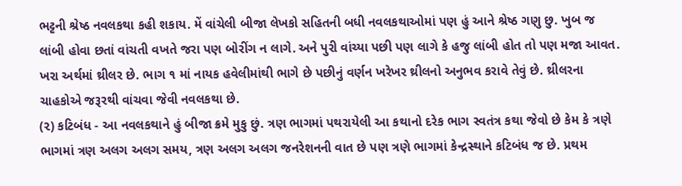ભટ્ટની શ્રેષ્ઠ નવલકથા કહી શકાય. મેં વાંચેલી બીજા લેખકો સહિતની બધી નવલકથાઓમાં પણ હું આને શ્રેષ્ઠ ગણુ છુ. ખુબ જ લાંબી હોવા છતાં વાંચતી વખતે જરા પણ બોરીંગ ન લાગે. અને પુરી વાંચ્યા પછી પણ લાગે કે હજુ લાંબી હોત તો પણ મજા આવત. ખરા અર્થમાં થ્રીલર છે. ભાગ ૧ માં નાયક હવેલીમાંથી ભાગે છે પછીનું વર્ણન ખરેખર થ્રીલનો અનુભવ કરાવે તેવું છે. થ્રીલરના ચાહકોએ જરૂરથી વાંચવા જેવી નવલકથા છે.
(૨) કટિબંધ - આ નવલકથાને હું બીજા ક્રમે મુકુ છું. ત્રણ ભાગમાં પથરાયેલી આ કથાનો દરેક ભાગ સ્વતંત્ર કથા જેવો છે કેમ કે ત્રણે ભાગમાં ત્રણ અલગ અલગ સમય, ત્રણ અલગ અલગ જનરેશનની વાત છે પણ ત્રણે ભાગમાં કેન્દ્રસ્થાને કટિબંધ જ છે. પ્રથમ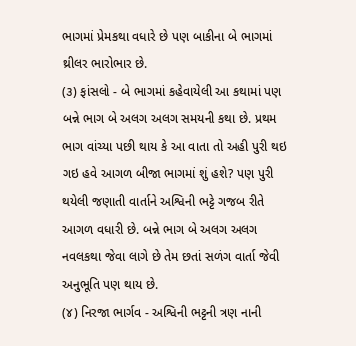ભાગમાં પ્રેમકથા વધારે છે પણ બાકીના બે ભાગમાં થ્રીલર ભારોભાર છે.
(૩) ફાંસલો - બે ભાગમાં કહેવાયેલી આ કથામાં પણ બન્ને ભાગ બે અલગ અલગ સમયની કથા છે. પ્રથમ ભાગ વાંચ્યા પછી થાય કે આ વાતા તો અહી પુરી થઇ ગઇ હવે આગળ બીજા ભાગમાં શું હશે? પણ પુરી થયેલી જણાતી વાર્તાને અશ્વિની ભટ્ટે ગજબ રીતે આગળ વધારી છે. બન્ને ભાગ બે અલગ અલગ નવલકથા જેવા લાગે છે તેમ છતાં સળંગ વાર્તા જેવી અનુભૂતિ પણ થાય છે.
(૪) નિરજા ભાર્ગવ - અશ્વિની ભટ્ટની ત્રણ નાની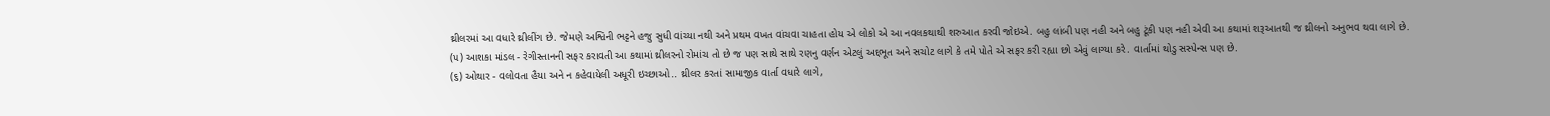થ્રીલરમાં આ વધારે થ્રીલીંગ છે. જેમણે અશ્વિની ભટ્ટને હજુ સુધી વાંચ્યા નથી અને પ્રથમ વખત વાંચવા ચાહતા હોય એ લોકો એ આ નવલકથાથી શરુઆત કરવી જોઇએ. બહુ લાંબી પણ નહી અને બહુ ટૂંકી પણ નહી એવી આ કથામાં શરૂઆતથી જ થ્રીલનો અનુભવ થવા લાગે છે.
(૫) આશકા માંડલ - રેગીસ્તાનની સફર કરાવતી આ કથામાં થ્રીલરનો રોમાંચ તો છે જ પણ સાથે સાથે રણનુ વર્ણન એટલું અદ્દભૂત અને સચોટ લાગે કે તમે પોતે એ સફર કરી રહ્યા છો એવું લાગ્યા કરે. વાર્તામાં થોડુ સસ્પેન્સ પણ છે.
(૬) ઓથાર - વલોવતા હૈયા અને ન કહેવાયેલી અધૂરી ઇચ્છાઓ.. થ્રીલર કરતાં સામાજીક વાર્તા વધારે લાગે,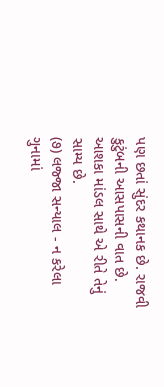પણ છતાં સુંદર કથાનક છે. રાજવી કુટુંબની આસપાસની વાત છે. આશકા માંડલ સાથે એ રીતે તેનું સામ્ય છે.
(૭) લજ્જા સન્યાલ - ન કરેલા ગુનામાં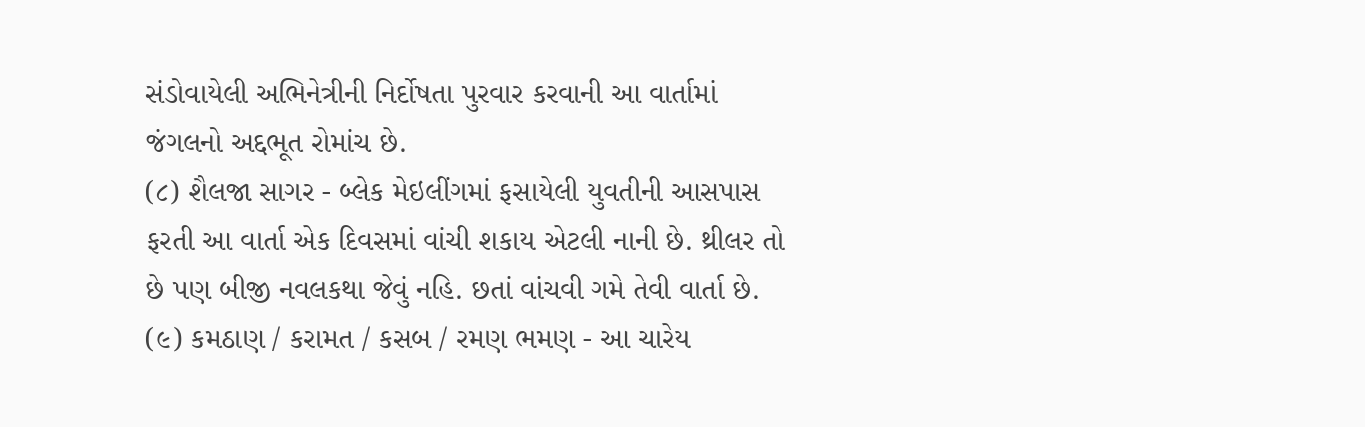સંડોવાયેલી અભિનેત્રીની નિર્દોષતા પુરવાર કરવાની આ વાર્તામાં જંગલનો અદ્દભૂત રોમાંચ છે.
(૮) શૈલજા સાગર - બ્લેક મેઇલીંગમાં ફસાયેલી યુવતીની આસપાસ ફરતી આ વાર્તા એક દિવસમાં વાંચી શકાય એટલી નાની છે. થ્રીલર તો છે પણ બીજી નવલકથા જેવું નહિ. છતાં વાંચવી ગમે તેવી વાર્તા છે.
(૯) કમઠાણ / કરામત / કસબ / રમણ ભમણ - આ ચારેય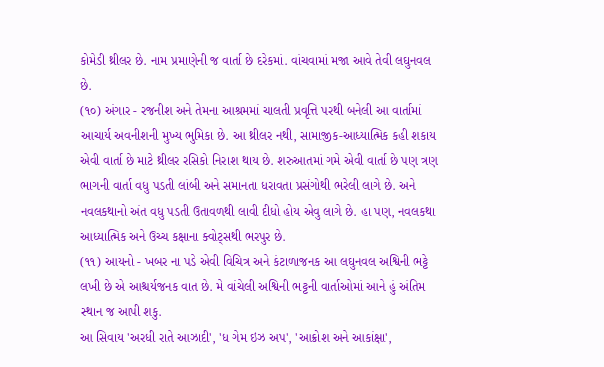કોમેડી થ્રીલર છે. નામ પ્રમાણેની જ વાર્તા છે દરેકમાં. વાંચવામાં મજા આવે તેવી લઘુનવલ છે.
(૧૦) અંગાર - રજનીશ અને તેમના આશ્રમમાં ચાલતી પ્રવૃત્તિ પરથી બનેલી આ વાર્તામાં આચાર્ય અવનીશની મુખ્ય ભુમિકા છે. આ થ્રીલર નથી, સામાજીક-આધ્યાત્મિક કહી શકાય એવી વાર્તા છે માટે થ્રીલર રસિકો નિરાશ થાય છે. શરુઆતમાં ગમે એવી વાર્તા છે પણ ત્રણ ભાગની વાર્તા વધુ પડતી લાંબી અને સમાનતા ધરાવતા પ્રસંગોથી ભરેલી લાગે છે. અને નવલકથાનો અંત વધુ પડતી ઉતાવળથી લાવી દીધો હોય એવુ લાગે છે. હા પણ, નવલકથા આધ્યાત્મિક અને ઉચ્ચ કક્ષાના ક્વોટ્સથી ભરપુર છે.
(૧૧) આયનો - ખબર ના પડે એવી વિચિત્ર અને કંટાળાજનક આ લઘુનવલ અશ્વિની ભટ્ટે લખી છે એ આશ્ચર્યજનક વાત છે. મે વાંચેલી અશ્વિની ભટ્ટની વાર્તાઓમાં આને હું અંતિમ સ્થાન જ આપી શકુ.
આ સિવાય 'અરધી રાતે આઝાદી', 'ધ ગેમ ઇઝ અપ', 'આક્રોશ અને આકાંક્ષા',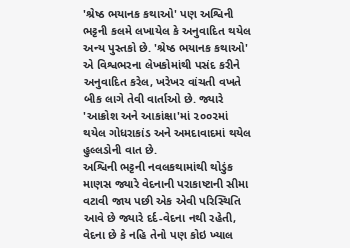'શ્રેષ્ઠ ભયાનક કથાઓ' પણ અશ્વિની ભટ્ટની કલમે લખાયેલ કે અનુવાદિત થયેલ અન્ય પુસ્તકો છે. 'શ્રેષ્ઠ ભયાનક કથાઓ' એ વિશ્વભરના લેખકોમાંથી પસંદ કરીને અનુવાદિત કરેલ, ખરેખર વાંચતી વખતે બીક લાગે તેવી વાર્તાઓ છે. જ્યારે 'આક્રોશ અને આકાંક્ષા'માં ૨૦૦૨માં થયેલ ગોધરાકાંડ અને અમદાવાદમાં થયેલ હુલ્લડોની વાત છે.
અશ્વિની ભટ્ટની નવલકથામાંથી થોડુંક
માણસ જ્યારે વેદનાની પરાકાષ્ટાની સીમા વટાવી જાય પછી એક એવી પરિસ્થિતિ આવે છે જ્યારે દર્દ-વેદના નથી રહેતી, વેદના છે કે નહિ તેનો પણ કોઇ ખ્યાલ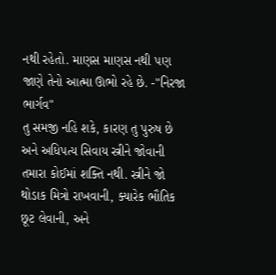નથી રહેતો. માણસ માણસ નથી પણ જાણે તેનો આત્મા ઊભો રહે છે. -"નિરજા ભાર્ગવ"
તુ સમજી નહિ શકે, કારણ તુ પુરુષ છે અને અધિપત્ય સિવાય સ્ત્રીને જોવાની તમારા કોઈમાં શક્તિ નથી. સ્ત્રીને જો થોડાક મિત્રો રાખવાની, ક્યારેક ભૌતિક છૂટ લેવાની, અને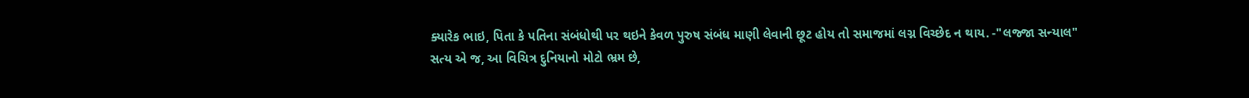ક્યારેક ભાઇ, પિતા કે પતિના સંબંધોથી પર થઇને કેવળ પુરુષ સંબંધ માણી લેવાની છૂટ હોય તો સમાજમાં લગ્ન વિચ્છેદ ન થાય. -"લજ્જા સન્યાલ"
સત્ય એ જ, આ વિચિત્ર દુનિયાનો મોટો ભ્રમ છે,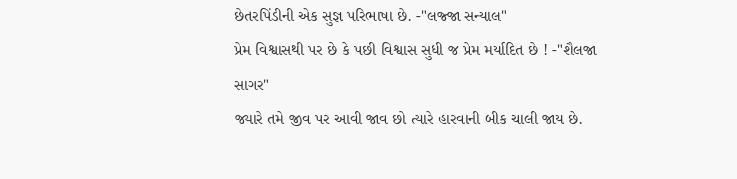છેતરપિંડીની એક સુજ્ઞ પરિભાષા છે. -"લજ્જા સન્યાલ"
પ્રેમ વિશ્વાસથી પર છે કે પછી વિશ્વાસ સુધી જ પ્રેમ મર્યાદિત છે ! -"શૈલજા સાગર"
જ્યારે તમે જીવ પર આવી જાવ છો ત્યારે હારવાની બીક ચાલી જાય છે.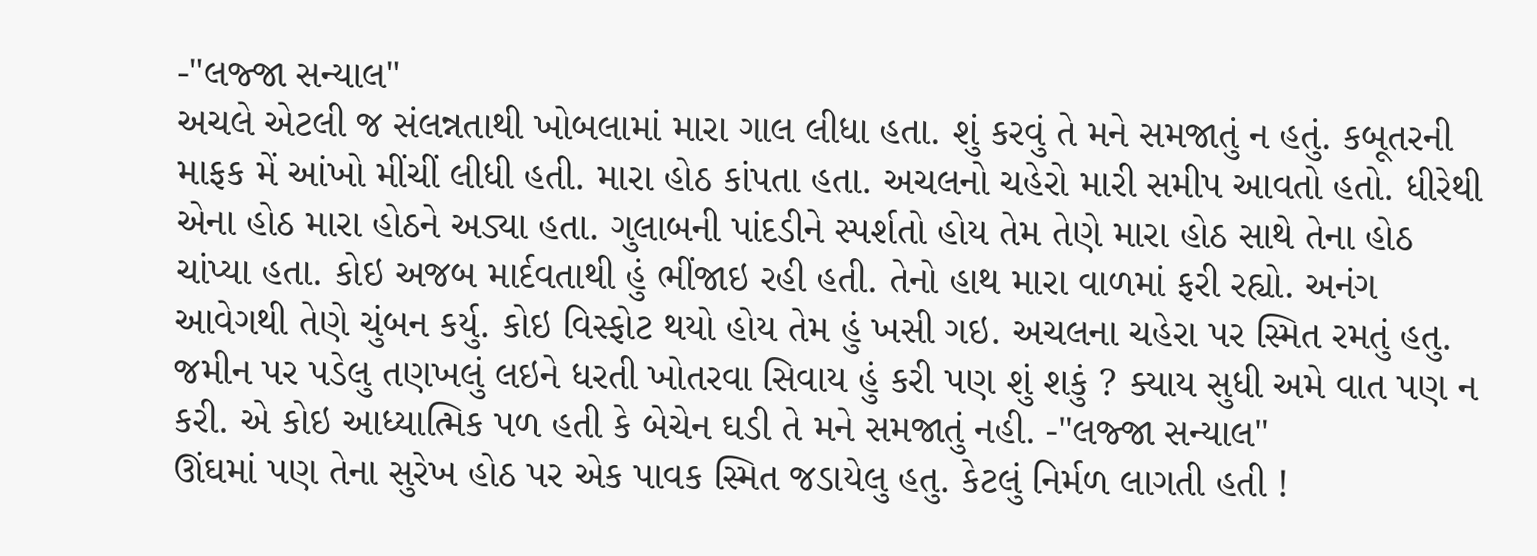-"લજ્જા સન્યાલ"
અચલે એટલી જ સંલન્નતાથી ખોબલામાં મારા ગાલ લીધા હતા. શું કરવું તે મને સમજાતું ન હતું. કબૂતરની માફક મેં આંખો મીંચીં લીધી હતી. મારા હોઠ કાંપતા હતા. અચલનો ચહેરો મારી સમીપ આવતો હતો. ધીરેથી એના હોઠ મારા હોઠને અડ્યા હતા. ગુલાબની પાંદડીને સ્પર્શતો હોય તેમ તેણે મારા હોઠ સાથે તેના હોઠ ચાંપ્યા હતા. કોઇ અજબ માર્દવતાથી હું ભીંજાઇ રહી હતી. તેનો હાથ મારા વાળમાં ફરી રહ્યો. અનંગ આવેગથી તેણે ચુંબન કર્યુ. કોઇ વિસ્ફોટ થયો હોય તેમ હું ખસી ગઇ. અચલના ચહેરા પર સ્મિત રમતું હતુ. જમીન પર પડેલુ તણખલું લઇને ધરતી ખોતરવા સિવાય હું કરી પણ શું શકું ? ક્યાય સુધી અમે વાત પણ ન કરી. એ કોઇ આધ્યાત્મિક પળ હતી કે બેચેન ઘડી તે મને સમજાતું નહી. -"લજ્જા સન્યાલ"
ઊંઘમાં પણ તેના સુરેખ હોઠ પર એક પાવક સ્મિત જડાયેલુ હતુ. કેટલું નિર્મળ લાગતી હતી !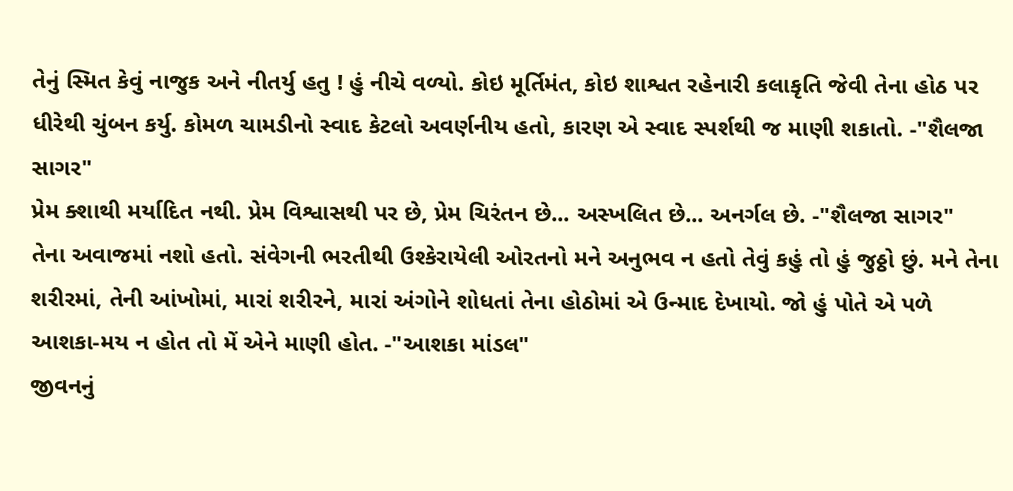તેનું સ્મિત કેવું નાજુક અને નીતર્યુ હતુ ! હું નીચે વળ્યો. કોઇ મૂર્તિમંત, કોઇ શાશ્વત રહેનારી કલાકૃતિ જેવી તેના હોઠ પર ધીરેથી ચુંબન કર્યુ. કોમળ ચામડીનો સ્વાદ કેટલો અવર્ણનીય હતો, કારણ એ સ્વાદ સ્પર્શથી જ માણી શકાતો. -"શૈલજા સાગર"
પ્રેમ ક્શાથી મર્યાદિત નથી. પ્રેમ વિશ્વાસથી પર છે, પ્રેમ ચિરંતન છે... અસ્ખલિત છે... અનર્ગલ છે. -"શૈલજા સાગર"
તેના અવાજમાં નશો હતો. સંવેગની ભરતીથી ઉશ્કેરાયેલી ઓરતનો મને અનુભવ ન હતો તેવું કહું તો હું જુઠ્ઠો છું. મને તેના શરીરમાં, તેની આંખોમાં, મારાં શરીરને, મારાં અંગોને શોધતાં તેના હોઠોમાં એ ઉન્માદ દેખાયો. જો હું પોતે એ પળે આશકા-મય ન હોત તો મેં એને માણી હોત. -"આશકા માંડલ"
જીવનનું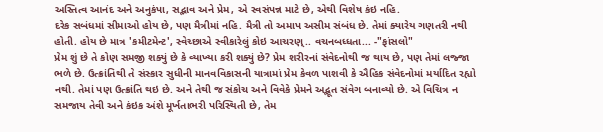અસ્તિત્વ આનંદ અને અનુકંપા, સદ્ભાવ અને પ્રેમ, એ સ્વસંપન્ન માટે છે, એથી વિશેષ કંઇ નહિ.
દરેક સબંધમાં સીમાઓ હોય છે, પણ મૈત્રીમાં નહિ. મૈત્રી તો અમાપ અસીમ સંબંધ છે. તેમાં ક્યારેય ગણતરી નથી હોતી. હોય છે માત્ર 'કમીટમેન્ટ', સ્વેચ્છાએ સ્વીકારેલું કોઇ આચરણ્.. વચનબધ્ધતા... -"ફાંસલો"
પ્રેમ શું છે તે કોણ સમજી શક્યું છે કે વ્યાખ્યા કરી શક્યું છે? પ્રેમ શરીરનાં સંવેદનોથી જ થાય છે, પણ તેમાં લજ્જા ભળે છે. ઉત્ક્રાંતિથી તે સંસ્કાર સુધીની માનવવિકાસની યાત્રામાં પ્રેમ કેવળ પાશવી કે ઐહિક સંવેદનોમાં મર્યાદિત રહ્યો નથી. તેમાં પણ ઉત્ક્રાંતિ થઇ છે. અને તેથી જ સંકોચ અને વિવેકે પ્રેમને અદ્ભૂત સંવેગ બનાવ્યો છે. એ વિચિત્ર ન સમજાય તેવી અને કંઇક અંશે મૂર્ખતાભરી પરિસ્થિતી છે, તેમ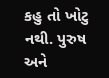કહુ તો ખોટુ નથી. પુરુષ અને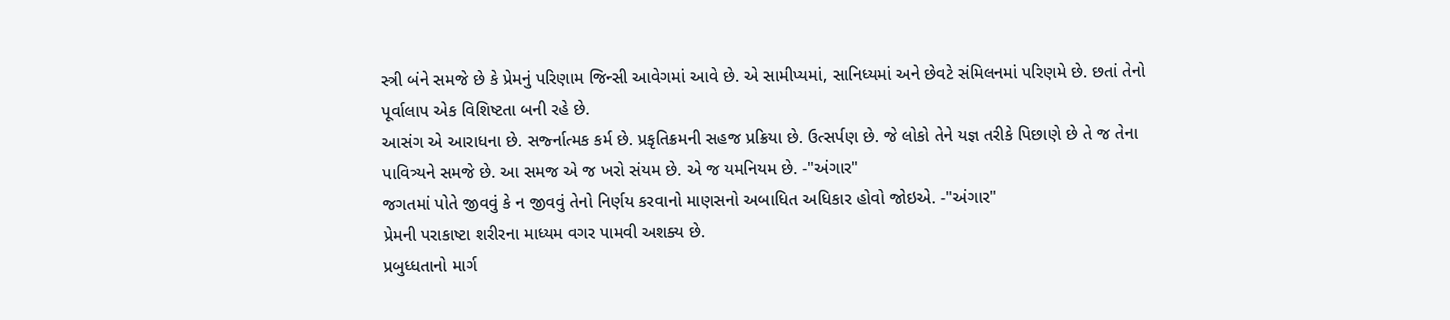સ્ત્રી બંને સમજે છે કે પ્રેમનું પરિણામ જિન્સી આવેગમાં આવે છે. એ સામીપ્યમાં, સાનિધ્યમાં અને છેવટે સંમિલનમાં પરિણમે છે. છતાં તેનો પૂર્વાલાપ એક વિશિષ્ટતા બની રહે છે.
આસંગ એ આરાધના છે. સર્જ્નાત્મક કર્મ છે. પ્રકૃતિક્રમની સહજ પ્રક્રિયા છે. ઉત્સર્પણ છે. જે લોકો તેને યજ્ઞ તરીકે પિછાણે છે તે જ તેના પાવિત્ર્યને સમજે છે. આ સમજ એ જ ખરો સંયમ છે. એ જ યમનિયમ છે. -"અંગાર"
જગતમાં પોતે જીવવું કે ન જીવવું તેનો નિર્ણય કરવાનો માણસનો અબાધિત અધિકાર હોવો જોઇએ. -"અંગાર"
પ્રેમની પરાકાષ્ટા શરીરના માધ્યમ વગર પામવી અશક્ય છે.
પ્રબુધ્ધતાનો માર્ગ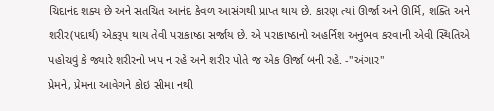ચિદાનંદ શક્ય છે અને સતચિત આનંદ કેવળ આસંગથી પ્રાપ્ત થાય છે. કારણ ત્યાં ઊર્જા અને ઊર્મિ, શક્તિ અને શરીર(પદાર્થ) એકરૂપ થાય તેવી પરાકાષ્ઠા સર્જાય છે. એ પરાકાષ્ઠાનો અહર્નિશ અનુભવ કરવાની એવી સ્થિતિએ પહોચવું કે જ્યારે શરીરનો ખપ ન રહે અને શરીર પોતે જ એક ઊર્જા બની રહે. -"અંગાર"
પ્રેમને, પ્રેમના આવેગને કોઇ સીમા નથી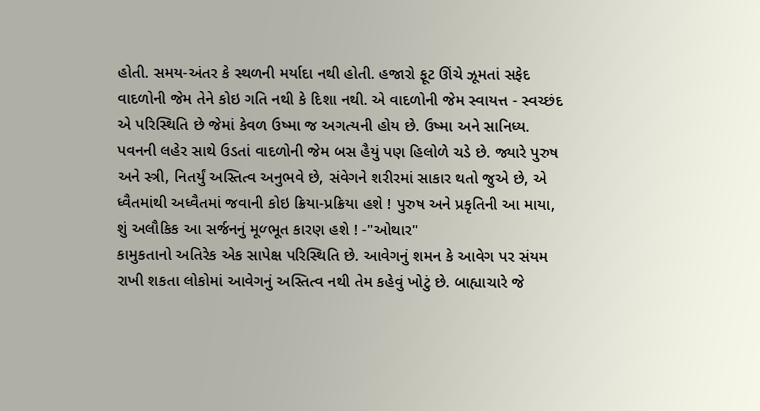હોતી. સમય-અંતર કે સ્થળની મર્યાદા નથી હોતી. હજારો ફૂટ ઊંચે ઝૂમતાં સફેદ વાદળોની જેમ તેને કોઇ ગતિ નથી કે દિશા નથી. એ વાદળોની જેમ સ્વાયત્ત - સ્વચ્છંદ એ પરિસ્થિતિ છે જેમાં કેવળ ઉષ્મા જ અગત્યની હોય છે. ઉષ્મા અને સાનિધ્ય. પવનની લહેર સાથે ઉડતાં વાદળોની જેમ બસ હૈયું પણ હિલોળે ચડે છે. જ્યારે પુરુષ અને સ્ત્રી, નિતર્યું અસ્તિત્વ અનુભવે છે, સંવેગને શરીરમાં સાકાર થતો જુએ છે, એ ધ્વૈતમાંથી અધ્વૈતમાં જવાની કોઇ ક્રિયા-પ્રક્રિયા હશે ! પુરુષ અને પ્રકૃતિની આ માયા, શું અલૌકિક આ સર્જનનું મૂળ્ભૂત કારણ હશે ! -"ઓથાર"
કામુકતાનો અતિરેક એક સાપેક્ષ પરિસ્થિતિ છે. આવેગનું શમન કે આવેગ પર સંયમ રાખી શકતા લોકોમાં આવેગનું અસ્તિત્વ નથી તેમ કહેવું ખોટું છે. બાહ્યાચારે જે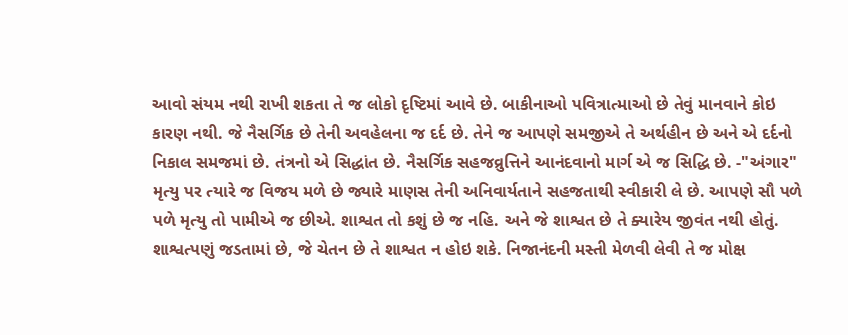આવો સંયમ નથી રાખી શકતા તે જ લોકો દૃષ્ટિમાં આવે છે. બાકીનાઓ પવિત્રાત્માઓ છે તેવું માનવાને કોઇ કારણ નથી. જે નૈસર્ગિક છે તેની અવહેલના જ દર્દ છે. તેને જ આપણે સમજીએ તે અર્થહીન છે અને એ દર્દનો નિકાલ સમજમાં છે. તંત્રનો એ સિદ્ધાંત છે. નૈસર્ગિક સહજવ્રુત્તિને આનંદવાનો માર્ગ એ જ સિદ્ધિ છે. -"અંગાર"
મૃત્યુ પર ત્યારે જ વિજય મળે છે જ્યારે માણસ તેની અનિવાર્યતાને સહજતાથી સ્વીકારી લે છે. આપણે સૌ પળે પળે મૃત્યુ તો પામીએ જ છીએ. શાશ્વત તો કશું છે જ નહિ. અને જે શાશ્વત છે તે ક્યારેય જીવંત નથી હોતું. શાશ્વત્પણું જડતામાં છે, જે ચેતન છે તે શાશ્વત ન હોઇ શકે. નિજાનંદની મસ્તી મેળવી લેવી તે જ મોક્ષ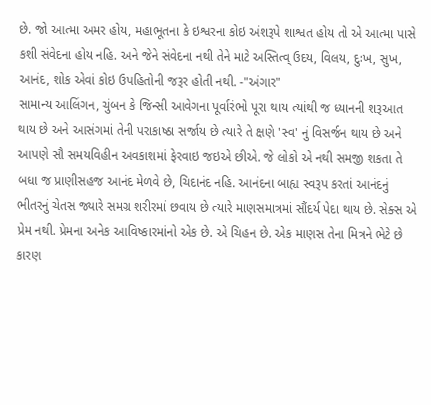છે. જો આત્મા અમર હોય, મહાભૂતના કે ઇશ્વરના કોઇ અંશરૂપે શાશ્વત હોય તો એ આત્મા પાસે કશી સંવેદના હોય નહિ. અને જેને સંવેદના નથી તેને માટે અસ્તિત્વ્ ઉદય, વિલય, દુઃખ, સુખ, આનંદ, શોક એવાં કોઇ ઉપહિતોની જરૂર હોતી નથી. -"અંગાર"
સામાન્ય આલિંગન, ચુંબન કે જિન્સી આવેગના પૂર્વારંભો પૂરા થાય ત્યાંથી જ ધ્યાનની શરૂઆત થાય છે અને આસંગમાં તેની પરાકાષ્ઠા સર્જાય છે ત્યારે તે ક્ષણે 'સ્વ' નું વિસર્જન થાય છે અને આપણે સૌ સમયવિહીન અવકાશમાં ફેરવાઇ જઇએ છીએ. જે લોકો એ નથી સમજી શકતા તે બધા જ પ્રાણીસહજ આનંદ મેળવે છે, ચિદાનંદ નહિ. આનંદના બાહ્ય સ્વરૂપ કરતાં આનંદનું ભીતરનું ચેતસ જ્યારે સમગ્ર શરીરમાં છવાય છે ત્યારે માણસમાત્રમાં સૌંદર્ય પેદા થાય છે. સેક્સ એ પ્રેમ નથી. પ્રેમના અનેક આવિષ્કારમાંનો એક છે. એ ચિહન છે. એક માણસ તેના મિત્રને ભેટે છે કારણ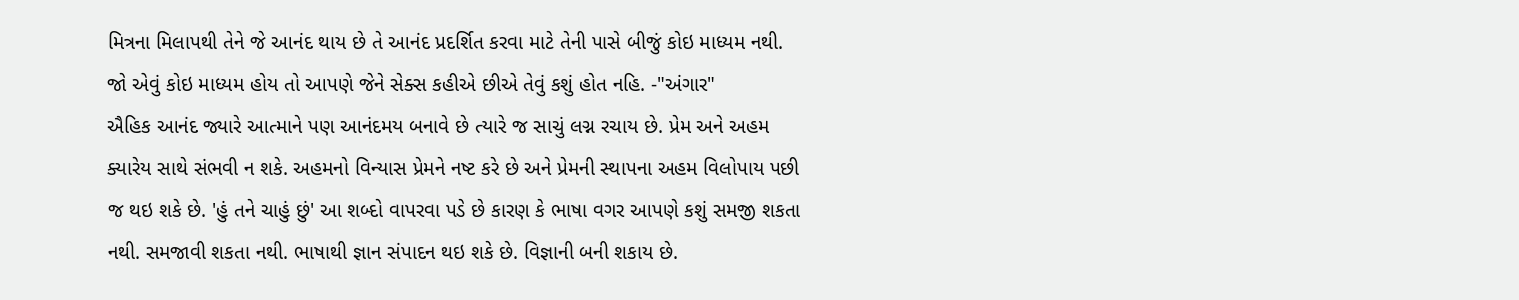મિત્રના મિલાપથી તેને જે આનંદ થાય છે તે આનંદ પ્રદર્શિત કરવા માટે તેની પાસે બીજું કોઇ માધ્યમ નથી. જો એવું કોઇ માધ્યમ હોય તો આપણે જેને સેક્સ કહીએ છીએ તેવું કશું હોત નહિ. -"અંગાર"
ઐહિક આનંદ જ્યારે આત્માને પણ આનંદમય બનાવે છે ત્યારે જ સાચું લગ્ન રચાય છે. પ્રેમ અને અહમ ક્યારેય સાથે સંભવી ન શકે. અહમનો વિન્યાસ પ્રેમને નષ્ટ કરે છે અને પ્રેમની સ્થાપના અહમ વિલોપાય પછી જ થઇ શકે છે. 'હું તને ચાહું છું' આ શબ્દો વાપરવા પડે છે કારણ કે ભાષા વગર આપણે કશું સમજી શકતા નથી. સમજાવી શકતા નથી. ભાષાથી જ્ઞાન સંપાદન થઇ શકે છે. વિજ્ઞાની બની શકાય છે.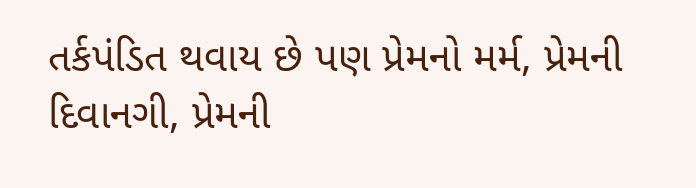તર્કપંડિત થવાય છે પણ પ્રેમનો મર્મ, પ્રેમની દિવાનગી, પ્રેમની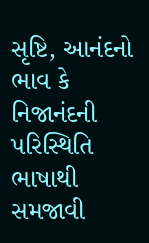સૃષ્ટિ, આનંદનો ભાવ કે નિજાનંદની પરિસ્થિતિ ભાષાથી સમજાવી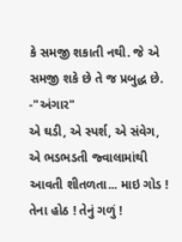કે સમજી શકાતી નથી. જે એ સમજી શકે છે તે જ પ્રબુદ્ધ છે. -"અંગાર"
એ ઘડી, એ સ્પર્શ, એ સંવેગ, એ ભડભડતી જ્વાલામાંથી આવતી શીતળતા... માઇ ગોડ ! તેના હોઠ ! તેનું ગળું !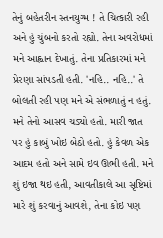તેનું બહેતરીન સ્તનયુગ્મ ! તે ચિત્કારી રહી અને હું ચુંબનો કરતો રહ્યો. તેના અવરોધમાં મને આહ્વાન દેખાતું. તેના પ્રતિકારમાં મને પ્રેરણા સાંપડતી હતી. 'નહિ.. નહિ..' તે બોલતી રહી પણ મને એ સંભળાતું ન હતું. મને તેનો આસવ ચડ્યો હતો. મારી જાત પર હું કાબું ખોઇ બેઠો હતો. હું કેવળ એક આદમ હતો અને સામે ઇવ ઊભી હતી. મને શું ઇજા થઇ હતી, આવતીકાલે આ સૃષ્ટિમાં મારે શું કરવાનું આવશે, તેના કોઇ પણ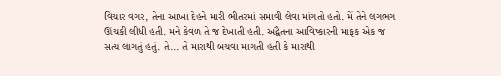વિચાર વગર, તેના આખા દેહને મારી ભીતરમાં સમાવી લેવા માંગતો હતો. મેં તેને લગભગ ઊંચકી લીધી હતી. મને કેવળ તે જ દેખાતી હતી. અદ્વૈતના આવિષ્કારની માફક એક જ સત્ય લાગતું હતું. તે... તે મારાથી બચવા માગતી હતી કે મારાથી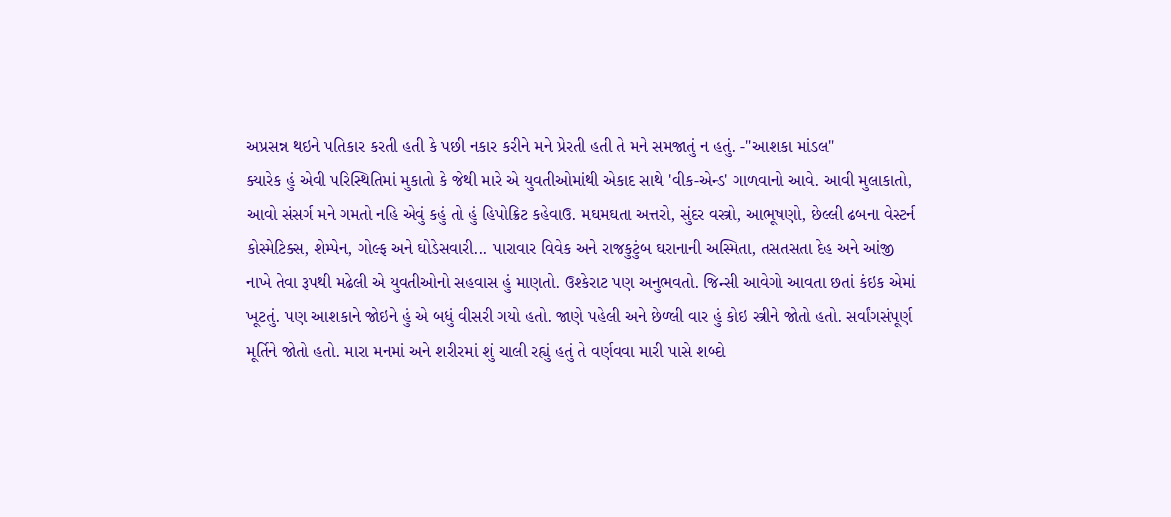અપ્રસન્ન થઇને પતિકાર કરતી હતી કે પછી નકાર કરીને મને પ્રેરતી હતી તે મને સમજાતું ન હતું. -"આશકા માંડલ"
ક્યારેક હું એવી પરિસ્થિતિમાં મુકાતો કે જેથી મારે એ યુવતીઓમાંથી એકાદ સાથે 'વીક-એન્ડ' ગાળવાનો આવે. આવી મુલાકાતો, આવો સંસર્ગ મને ગમતો નહિ એવું કહું તો હું હિપોક્રિટ કહેવાઉ. મઘમઘતા અત્તરો, સુંદર વસ્ત્રો, આભૂષણો, છેલ્લી ઢબના વેસ્ટર્ન કોસ્મેટિક્સ, શેમ્પેન, ગોલ્ફ અને ઘોડેસવારી... પારાવાર વિવેક અને રાજકુટુંબ ઘરાનાની અસ્મિતા, તસતસતા દેહ અને આંજી નાખે તેવા રૂપથી મઢેલી એ યુવતીઓનો સહવાસ હું માણતો. ઉશ્કેરાટ પણ અનુભવતો. જિન્સી આવેગો આવતા છતાં કંઇક એમાં ખૂટતું. પણ આશકાને જોઇને હું એ બધું વીસરી ગયો હતો. જાણે પહેલી અને છેળ્લી વાર હું કોઇ સ્ત્રીને જોતો હતો. સર્વાંગસંપૂર્ણ મૂર્તિને જોતો હતો. મારા મનમાં અને શરીરમાં શું ચાલી રહ્યું હતું તે વર્ણવવા મારી પાસે શબ્દો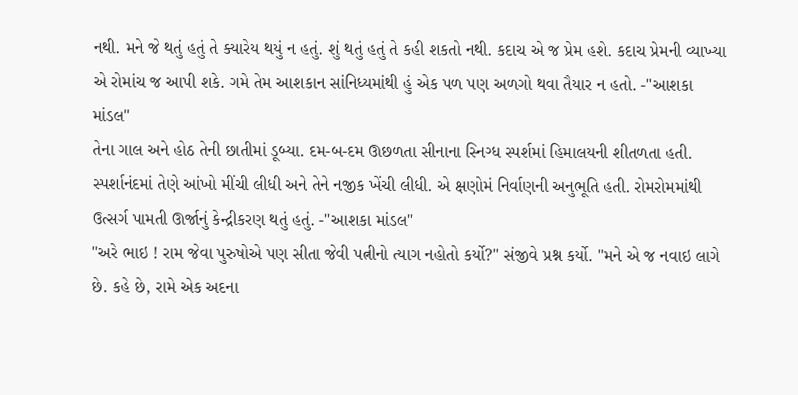નથી. મને જે થતું હતું તે ક્યારેય થયું ન હતું. શું થતું હતું તે કહી શકતો નથી. કદાચ એ જ પ્રેમ હશે. કદાચ પ્રેમની વ્યાખ્યા એ રોમાંચ જ આપી શકે. ગમે તેમ આશકાન સાંનિધ્યમાંથી હું એક પળ પણ અળગો થવા તૈયાર ન હતો. -"આશકા માંડલ"
તેના ગાલ અને હોઠ તેની છાતીમાં ડૂબ્યા. દમ-બ-દમ ઊછળતા સીનાના સ્નિગ્ધ સ્પર્શમાં હિમાલયની શીતળતા હતી. સ્પર્શાનંદમાં તેણે આંખો મીંચી લીધી અને તેને નજીક ખેંચી લીધી. એ ક્ષણોમં નિર્વાણની અનુભૂતિ હતી. રોમરોમમાંથી ઉત્સર્ગ પામતી ઊર્જાનું કેન્દ્રીકરણ થતું હતું. -"આશકા માંડલ"
"અરે ભાઇ ! રામ જેવા પુરુષોએ પણ સીતા જેવી પત્નીનો ત્યાગ નહોતો કર્યો?" સંજીવે પ્રશ્ન કર્યો. "મને એ જ નવાઇ લાગે છે. કહે છે, રામે એક અદના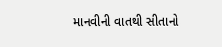માનવીની વાતથી સીતાનો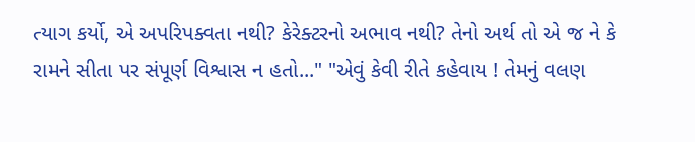ત્યાગ કર્યો, એ અપરિપક્વતા નથી? કેરેક્ટરનો અભાવ નથી? તેનો અર્થ તો એ જ ને કે રામને સીતા પર સંપૂર્ણ વિશ્વાસ ન હતો..." "એવું કેવી રીતે કહેવાય ! તેમનું વલણ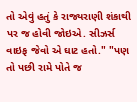તો એવું હતું કે રાજ્યરાણી શંકાથી પર જ હોવી જોઇએ. સીઝર્સ વાઇફ જેવો એ ઘાટ હતો." "પણ તો પછી રામે પોતે જ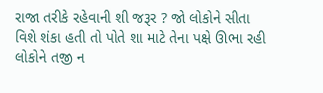રાજા તરીકે રહેવાની શી જરૂર ? જો લોકોને સીતા વિશે શંકા હતી તો પોતે શા માટે તેના પક્ષે ઊભા રહી લોકોને તજી ન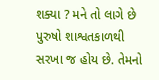શક્યા ? મને તો લાગે છે પુરુષો શાશ્વતકાળથી સરખા જ હોય છે. તેમનો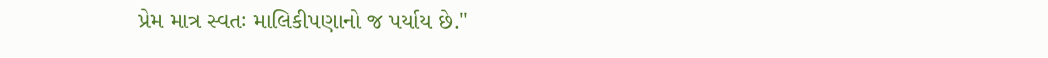પ્રેમ માત્ર સ્વતઃ માલિકીપણાનો જ પર્યાય છે."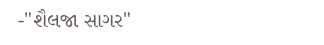-"શૈલજા સાગર"